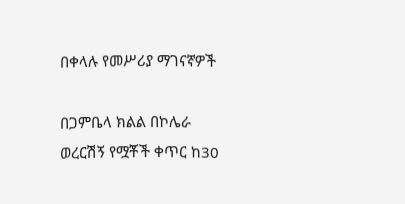በቀላሉ የመሥሪያ ማገናኛዎች

በጋምቤላ ክልል በኮሌራ ወረርሽኝ የሟቾች ቀጥር ከ30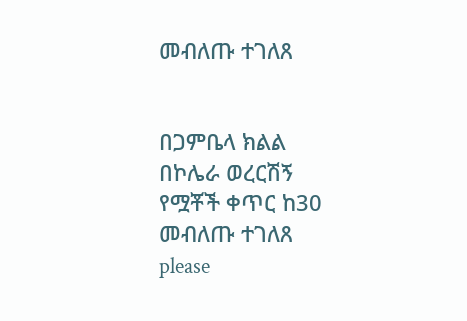መብለጡ ተገለጸ


በጋምቤላ ክልል በኮሌራ ወረርሽኝ የሟቾች ቀጥር ከ30 መብለጡ ተገለጸ
please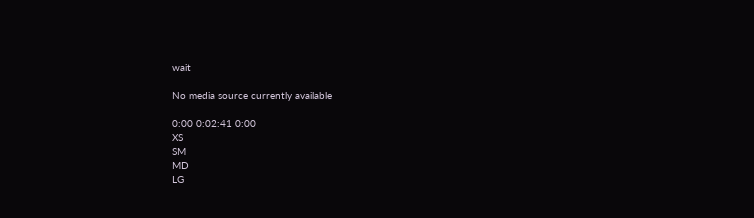wait

No media source currently available

0:00 0:02:41 0:00
XS
SM
MD
LG